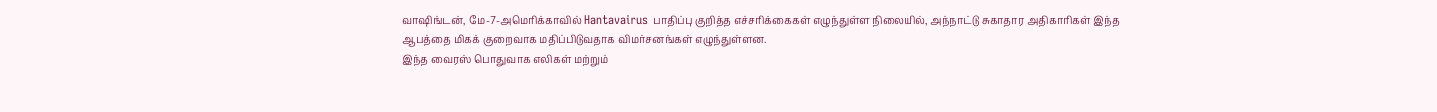வாஷிங்டன், மே-7-அமெரிக்காவில் Hantavairus பாதிப்பு குறித்த எச்சரிக்கைகள் எழுந்துள்ள நிலையில், அந்நாட்டு சுகாதார அதிகாரிகள் இந்த ஆபத்தை மிகக் குறைவாக மதிப்பிடுவதாக விமர்சனங்கள் எழுந்துள்ளன.
இந்த வைரஸ் பொதுவாக எலிகள் மற்றும்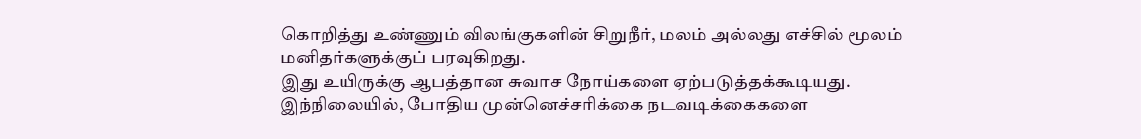கொறித்து உண்ணும் விலங்குகளின் சிறுநீர், மலம் அல்லது எச்சில் மூலம் மனிதர்களுக்குப் பரவுகிறது.
இது உயிருக்கு ஆபத்தான சுவாச நோய்களை ஏற்படுத்தக்கூடியது.
இந்நிலையில், போதிய முன்னெச்சரிக்கை நடவடிக்கைகளை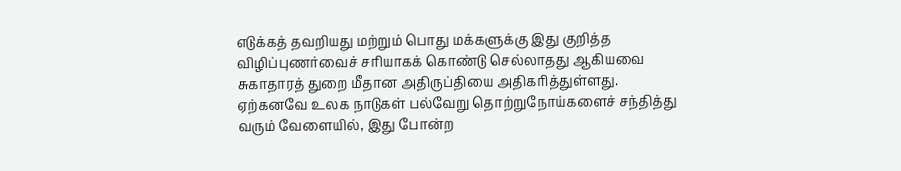எடுக்கத் தவறியது மற்றும் பொது மக்களுக்கு இது குறித்த விழிப்புணர்வைச் சரியாகக் கொண்டு செல்லாதது ஆகியவை சுகாதாரத் துறை மீதான அதிருப்தியை அதிகரித்துள்ளது.
ஏற்கனவே உலக நாடுகள் பல்வேறு தொற்றுநோய்களைச் சந்தித்து வரும் வேளையில், இது போன்ற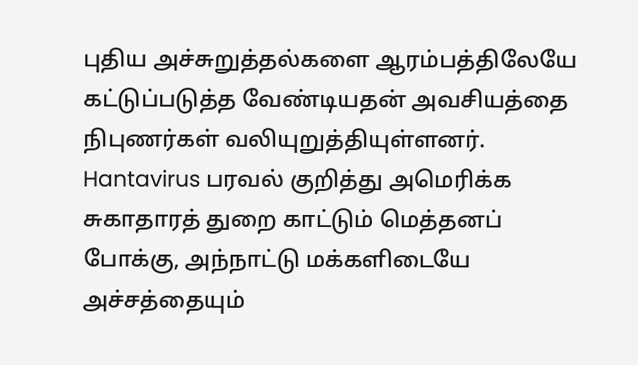புதிய அச்சுறுத்தல்களை ஆரம்பத்திலேயே கட்டுப்படுத்த வேண்டியதன் அவசியத்தை நிபுணர்கள் வலியுறுத்தியுள்ளனர்.
Hantavirus பரவல் குறித்து அமெரிக்க சுகாதாரத் துறை காட்டும் மெத்தனப் போக்கு, அந்நாட்டு மக்களிடையே அச்சத்தையும்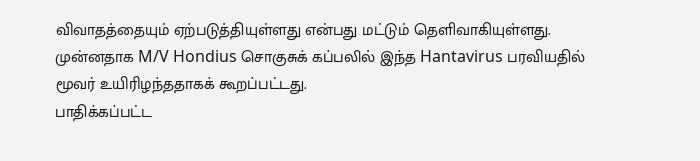விவாதத்தையும் ஏற்படுத்தியுள்ளது என்பது மட்டும் தெளிவாகியுள்ளது.
முன்னதாக M/V Hondius சொகுசுக் கப்பலில் இந்த Hantavirus பரவியதில் மூவர் உயிரிழந்ததாகக் கூறப்பட்டது.
பாதிக்கப்பட்ட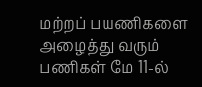மற்றப் பயணிகளை அழைத்து வரும் பணிகள் மே 11-ல்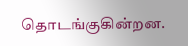தொடங்குகின்றன.